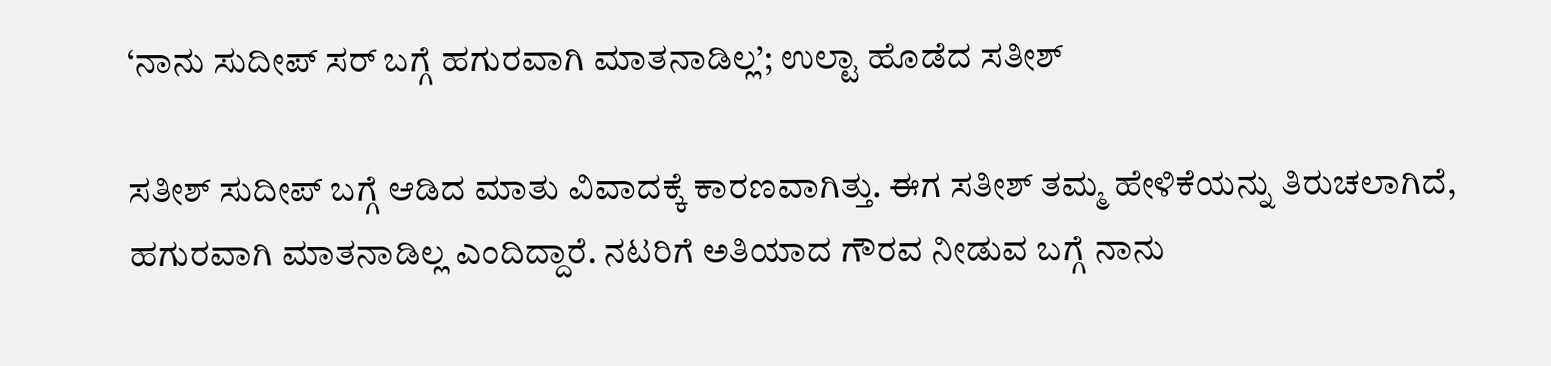‘ನಾನು ಸುದೀಪ್ ಸರ್ ಬಗ್ಗೆ ಹಗುರವಾಗಿ ಮಾತನಾಡಿಲ್ಲ’; ಉಲ್ಟಾ ಹೊಡೆದ ಸತೀಶ್

ಸತೀಶ್ ಸುದೀಪ್ ಬಗ್ಗೆ ಆಡಿದ ಮಾತು ವಿವಾದಕ್ಕೆ ಕಾರಣವಾಗಿತ್ತು. ಈಗ ಸತೀಶ್ ತಮ್ಮ ಹೇಳಿಕೆಯನ್ನು ತಿರುಚಲಾಗಿದೆ, ಹಗುರವಾಗಿ ಮಾತನಾಡಿಲ್ಲ ಎಂದಿದ್ದಾರೆ. ನಟರಿಗೆ ಅತಿಯಾದ ಗೌರವ ನೀಡುವ ಬಗ್ಗೆ ನಾನು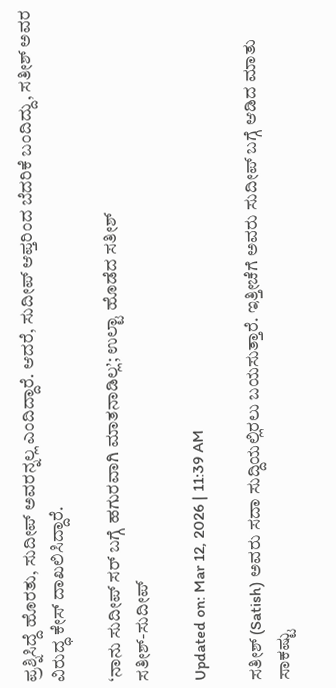ಪ್ರಶ್ನಿಸಿದ್ದೆ ಹೊರತು, ಸುದೀಪ್ ಅವರನ್ನಲ್ಲ ಎಂದಿದ್ದಾರೆ. ಆದರೆ, ಸುದೀಪ್ ಆಪ್ತರಿಂದ ಬೆದರಿಕೆ ಬಂದಿದ್ದು, ಸತೀಶ್ ಅವರ ವಿರುದ್ಧ ಕೇಸ್ ದಾಖಲಿಸಿದ್ದಾರೆ.

‘ನಾನು ಸುದೀಪ್ ಸರ್ ಬಗ್ಗೆ ಹಗುರವಾಗಿ ಮಾತನಾಡಿಲ್ಲ’; ಉಲ್ಟಾ ಹೊಡೆದ ಸತೀಶ್
ಸತೀಶ್-ಸುದೀಪ್

Updated on: Mar 12, 2026 | 11:39 AM

ಸತೀಶ್ (Satish) ಅವರು ಸದಾ ಸುದ್ದಿಯಲ್ಲಿರಲು ಬಯಸುತ್ತಾರೆ. ಇತ್ತೀಚೆಗೆ ಅವರು ಸುದೀಪ್ ಬಗ್ಗೆ ಆಡಿದ ಮಾತು ಸಾಕಷ್ಟು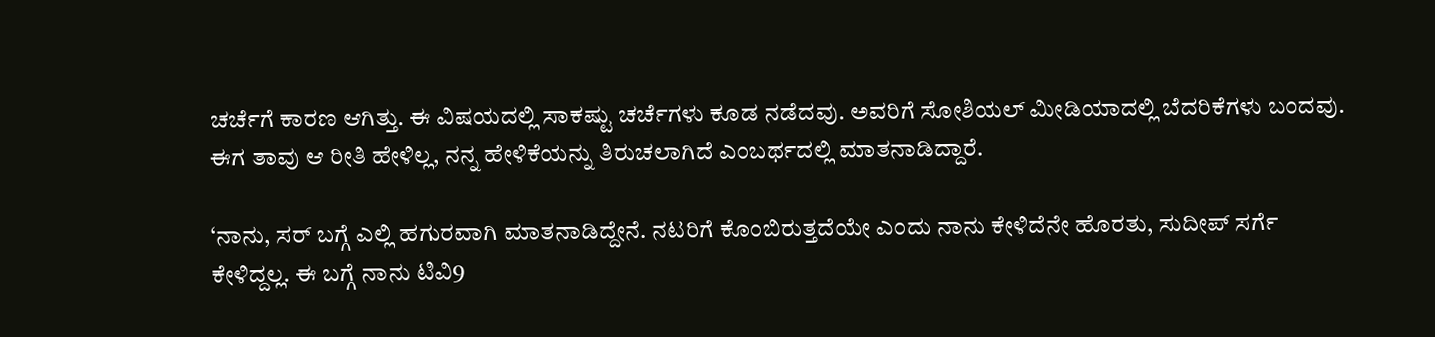ಚರ್ಚೆಗೆ ಕಾರಣ ಆಗಿತ್ತು. ಈ ವಿಷಯದಲ್ಲಿ ಸಾಕಷ್ಟು ಚರ್ಚೆಗಳು ಕೂಡ ನಡೆದವು. ಅವರಿಗೆ ಸೋಶಿಯಲ್ ಮೀಡಿಯಾದಲ್ಲಿ ಬೆದರಿಕೆಗಳು ಬಂದವು. ಈಗ ತಾವು ಆ ರೀತಿ ಹೇಳಿಲ್ಲ, ನನ್ನ ಹೇಳಿಕೆಯನ್ನು ತಿರುಚಲಾಗಿದೆ ಎಂಬರ್ಥದಲ್ಲಿ ಮಾತನಾಡಿದ್ದಾರೆ.

‘ನಾನು, ಸರ್ ಬಗ್ಗೆ ಎಲ್ಲಿ ಹಗುರವಾಗಿ ಮಾತನಾಡಿದ್ದೇನೆ. ನಟರಿಗೆ ಕೊಂಬಿರುತ್ತದೆಯೇ ಎಂದು ನಾನು ಕೇಳಿದೆನೇ ಹೊರತು, ಸುದೀಪ್ ಸರ್ಗೆ ಕೇಳಿದ್ದಲ್ಲ. ಈ ಬಗ್ಗೆ ನಾನು ಟಿವಿ9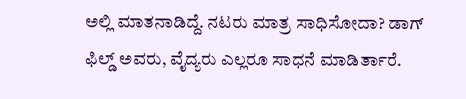ಅಲ್ಲಿ ಮಾತನಾಡಿದ್ದೆ. ನಟರು ಮಾತ್ರ ಸಾಧಿಸೋದಾ? ಡಾಗ್ ಫಿಲ್ಡ್ ಅವರು, ವೈದ್ಯರು ಎಲ್ಲರೂ ಸಾಧನೆ ಮಾಡಿರ್ತಾರೆ.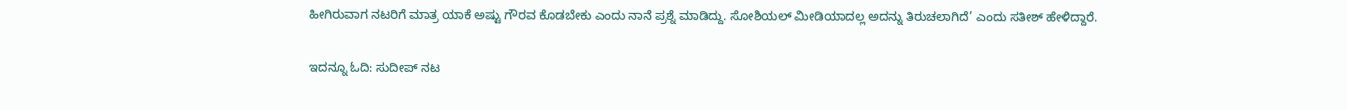ಹೀಗಿರುವಾಗ ನಟರಿಗೆ ಮಾತ್ರ ಯಾಕೆ ಅಷ್ಟು ಗೌರವ ಕೊಡಬೇಕು ಎಂದು ನಾನೆ ಪ್ರಶ್ನೆ ಮಾಡಿದ್ದು. ಸೋಶಿಯಲ್ ಮೀಡಿಯಾದಲ್ಲ ಅದನ್ನು ತಿರುಚಲಾಗಿದೆ’ ಎಂದು ಸತೀಶ್ ಹೇಳಿದ್ದಾರೆ.

ಇದನ್ನೂ ಓದಿ: ಸುದೀಪ್ ನಟ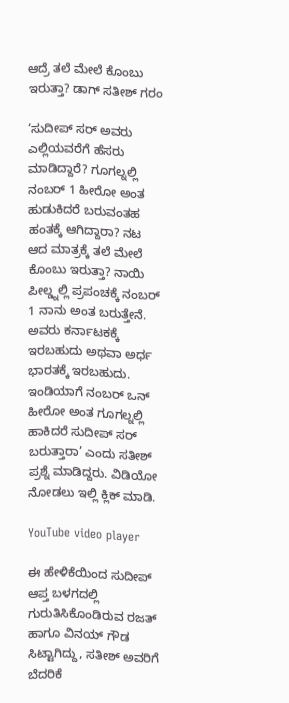ಆದ್ರೆ ತಲೆ ಮೇಲೆ ಕೊಂಬು ಇರುತ್ತಾ? ಡಾಗ್ ಸತೀಶ್ ಗರಂ

‘ಸುದೀಪ್ ಸರ್ ಅವರು ಎಲ್ಲಿಯವರೆಗೆ ಹೆಸರು ಮಾಡಿದ್ದಾರೆ? ಗೂಗಲ್ನಲ್ಲಿ ನಂಬರ್ 1 ಹೀರೋ ಅಂತ ಹುಡುಕಿದರೆ ಬರುವಂತಹ ಹಂತಕ್ಕೆ ಆಗಿದ್ದಾರಾ? ನಟ ಆದ ಮಾತ್ರಕ್ಕೆ ತಲೆ ಮೇಲೆ ಕೊಂಬು ಇರುತ್ತಾ? ನಾಯಿ ಪೀಲ್ಡ್ನಲ್ಲಿ ಪ್ರಪಂಚಕ್ಕೆ ನಂಬರ್ 1 ನಾನು ಅಂತ ಬರುತ್ತೇನೆ. ಅವರು ಕರ್ನಾಟಕಕ್ಕೆ ಇರಬಹುದು ಅಥವಾ ಅರ್ಧ ಭಾರತಕ್ಕೆ ಇರಬಹುದು. ಇಂಡಿಯಾಗೆ ನಂಬರ್ ಒನ್ ಹೀರೋ ಅಂತ ಗೂಗಲ್ನಲ್ಲಿ ಹಾಕಿದರೆ ಸುದೀಪ್ ಸರ್ ಬರುತ್ತಾರಾ’ ಎಂದು ಸತೀಶ್ ಪ್ರಶ್ನೆ ಮಾಡಿದ್ದರು. ವಿಡಿಯೋ ನೋಡಲು ಇಲ್ಲಿ ಕ್ಲಿಕ್ ಮಾಡಿ.

YouTube video player

ಈ ಹೇಳಿಕೆಯಿಂದ ಸುದೀಪ್ ಆಪ್ತ ಬಳಗದಲ್ಲಿ ಗುರುತಿಸಿಕೊಂಡಿರುವ ರಜತ್ ಹಾಗೂ ವಿನಯ್ ಗೌಡ ಸಿಟ್ಟಾಗಿದ್ದು, ಸತೀಶ್ ಅವರಿಗೆ ಬೆದರಿಕೆ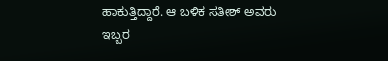ಹಾಕುತ್ತಿದ್ದಾರೆ. ಆ ಬಳಿಕ ಸತೀಶ್ ಅವರು ಇಬ್ಬರ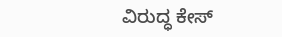ವಿರುದ್ಧ ಕೇಸ್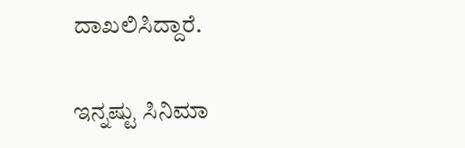ದಾಖಲಿಸಿದ್ದಾರೆ.

ಇನ್ನಷ್ಟು ಸಿನಿಮಾ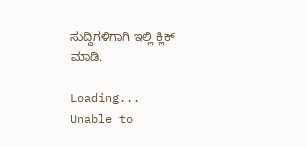ಸುದ್ದಿಗಳಿಗಾಗಿ ಇಲ್ಲಿ ಕ್ಲಿಕ್ ಮಾಡಿ.

Loading...
Unable to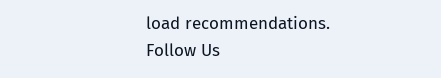load recommendations.
Follow Us